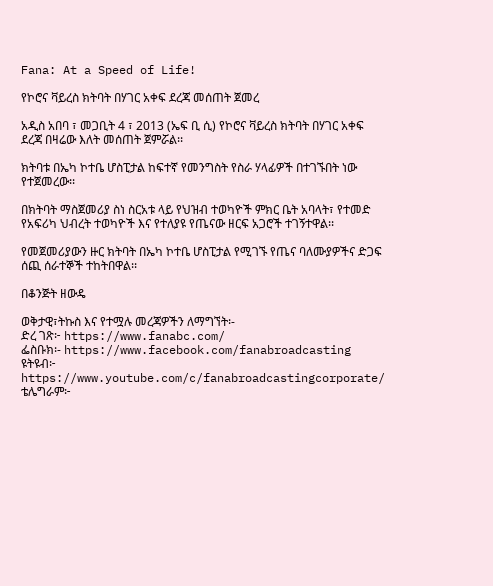Fana: At a Speed of Life!

የኮሮና ቫይረስ ክትባት በሃገር አቀፍ ደረጃ መሰጠት ጀመረ

አዲስ አበባ ፣ መጋቢት 4 ፣ 2013 (ኤፍ ቢ ሲ) የኮሮና ቫይረስ ክትባት በሃገር አቀፍ ደረጃ በዛሬው እለት መሰጠት ጀምሯል፡፡

ክትባቱ በኤካ ኮተቤ ሆስፒታል ከፍተኛ የመንግስት የስራ ሃላፊዎች በተገኙበት ነው የተጀመረው፡፡

በክትባት ማስጀመሪያ ስነ ስርአቱ ላይ የህዝብ ተወካዮች ምክር ቤት አባላት፣ የተመድ የአፍሪካ ህብረት ተወካዮች እና የተለያዩ የጤናው ዘርፍ አጋሮች ተገኝተዋል፡፡

የመጀመሪያውን ዙር ክትባት በኤካ ኮተቤ ሆስፒታል የሚገኙ የጤና ባለሙያዎችና ድጋፍ ሰጪ ሰራተኞች ተከትበዋል፡፡

በቆንጅት ዘውዴ

ወቅታዊ፣ትኩስ እና የተሟሉ መረጃዎችን ለማግኘት፡-
ድረ ገጽ፦ https://www.fanabc.com/
ፌስቡክ፡- https://www.facebook.com/fanabroadcasting
ዩትዩብ፦ https://www.youtube.com/c/fanabroadcastingcorporate/
ቴሌግራም፦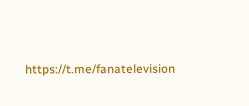https://t.me/fanatelevision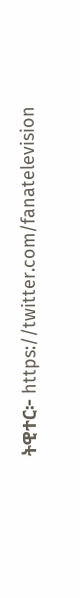ትዊተር፦ https://twitter.com/fanatelevision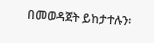በመወዳጀት ይከታተሉን፡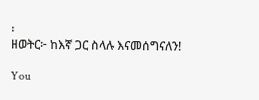፡
ዘወትር፦ ከእኛ ጋር ስላሉ እናመሰግናለን!

You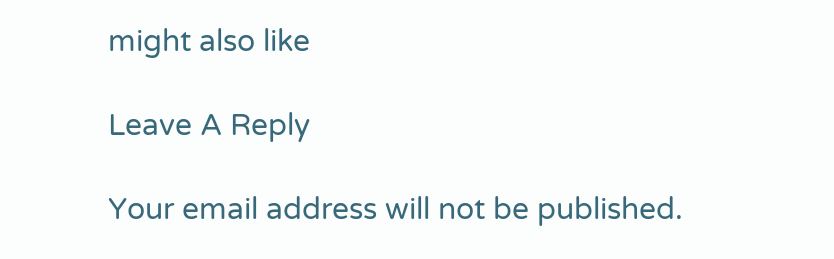might also like

Leave A Reply

Your email address will not be published.